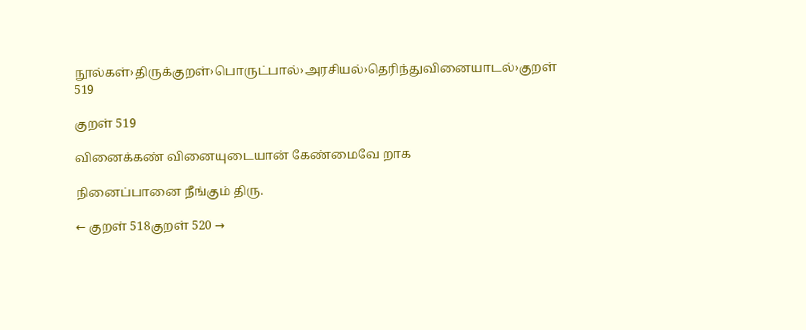நூல்கள்›திருக்குறள்›பொருட்பால்›அரசியல்›தெரிந்துவினையாடல்›குறள் 519

குறள் 519

வினைக்கண் வினையுடையான் கேண்மைவே றாக

நினைப்பானை நீங்கும் திரு.

← குறள் 518குறள் 520 →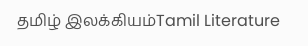தமிழ் இலக்கியம்Tamil Literature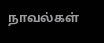நாவல்கள்